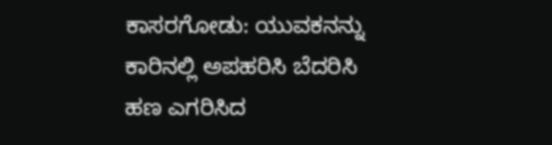ಕಾಸರಗೋಡು: ಯುವಕನನ್ನು ಕಾರಿನಲ್ಲಿ ಅಪಹರಿಸಿ ಬೆದರಿಸಿ ಹಣ ಎಗರಿಸಿದ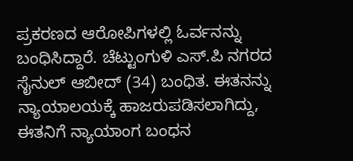ಪ್ರಕರಣದ ಆರೋಪಿಗಳಲ್ಲಿ ಓರ್ವನನ್ನು ಬಂಧಿಸಿದ್ದಾರೆ. ಚೆಟ್ಟುಂಗುಳಿ ಎಸ್.ಪಿ ನಗರದ ಸೈನುಲ್ ಆಬೀದ್ (34) ಬಂಧಿತ. ಈತನನ್ನು ನ್ಯಾಯಾಲಯಕ್ಕೆ ಹಾಜರುಪಡಿಸಲಾಗಿದ್ದು, ಈತನಿಗೆ ನ್ಯಾಯಾಂಗ ಬಂಧನ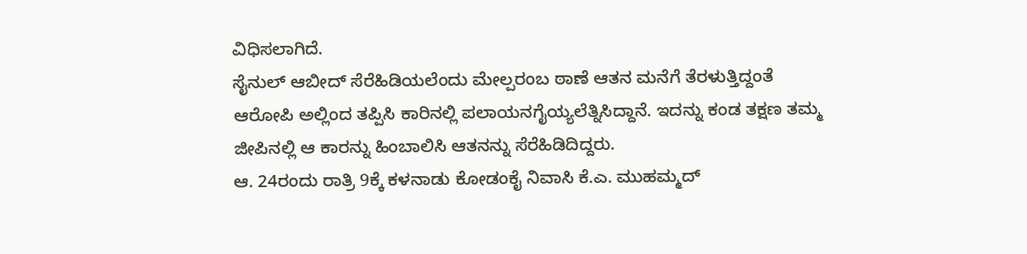ವಿಧಿಸಲಾಗಿದೆ.
ಸೈನುಲ್ ಆಬೀದ್ ಸೆರೆಹಿಡಿಯಲೆಂದು ಮೇಲ್ಪರಂಬ ಠಾಣೆ ಆತನ ಮನೆಗೆ ತೆರಳುತ್ತಿದ್ದಂತೆ ಆರೋಪಿ ಅಲ್ಲಿಂದ ತಪ್ಪಿಸಿ ಕಾರಿನಲ್ಲಿ ಪಲಾಯನಗೈಯ್ಯಲೆತ್ನಿಸಿದ್ದಾನೆ. ಇದನ್ನು ಕಂಡ ತಕ್ಷಣ ತಮ್ಮ ಜೀಪಿನಲ್ಲಿ ಆ ಕಾರನ್ನು ಹಿಂಬಾಲಿಸಿ ಆತನನ್ನು ಸೆರೆಹಿಡಿದಿದ್ದರು.
ಆ. 24ರಂದು ರಾತ್ರಿ 9ಕ್ಕೆ ಕಳನಾಡು ಕೋಡಂಕೈ ನಿವಾಸಿ ಕೆ.ಎ. ಮುಹಮ್ಮದ್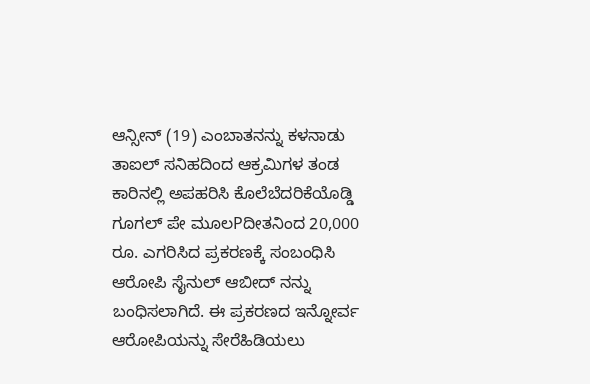ಆನ್ಸೀನ್ (19) ಎಂಬಾತನನ್ನು ಕಳನಾಡು ತಾಐಲ್ ಸನಿಹದಿಂದ ಆಕ್ರಮಿಗಳ ತಂಡ ಕಾರಿನಲ್ಲಿ ಅಪಹರಿಸಿ ಕೊಲೆಬೆದರಿಕೆಯೊಡ್ಡಿ ಗೂಗಲ್ ಪೇ ಮೂಲPದೀತನಿಂದ 20,000 ರೂ. ಎಗರಿಸಿದ ಪ್ರಕರಣಕ್ಕೆ ಸಂಬಂಧಿಸಿ ಆರೋಪಿ ಸೈನುಲ್ ಆಬೀದ್ ನನ್ನು ಬಂಧಿಸಲಾಗಿದೆ. ಈ ಪ್ರಕರಣದ ಇನ್ನೋರ್ವ ಆರೋಪಿಯನ್ನು ಸೇರೆಹಿಡಿಯಲು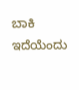ಬಾಕಿ ಇದೆಯೆಂದು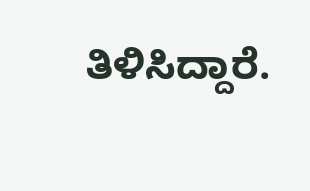ತಿಳಿಸಿದ್ದಾರೆ.